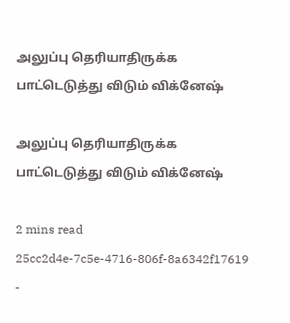அலுப்பு தெரியாதிருக்க பாட்டெடுத்து விடும் விக்னேஷ்

அலுப்பு தெரியாதிருக்க பாட்டெடுத்து விடும் விக்னேஷ்

2 mins read
25cc2d4e-7c5e-4716-806f-8a6342f17619
-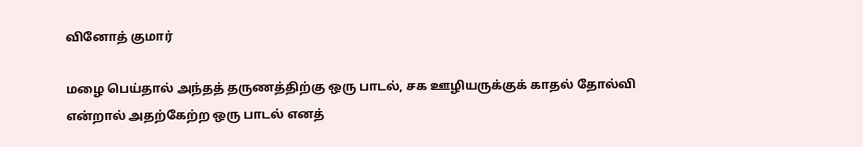வினோத் குமார்

மழை பெய்தால் அந்தத் தருணத்திற்கு ஒரு பாடல், சக ஊழியருக்குக் காதல் தோல்வி என்றால் அதற்கேற்ற ஒரு பாடல் எனத்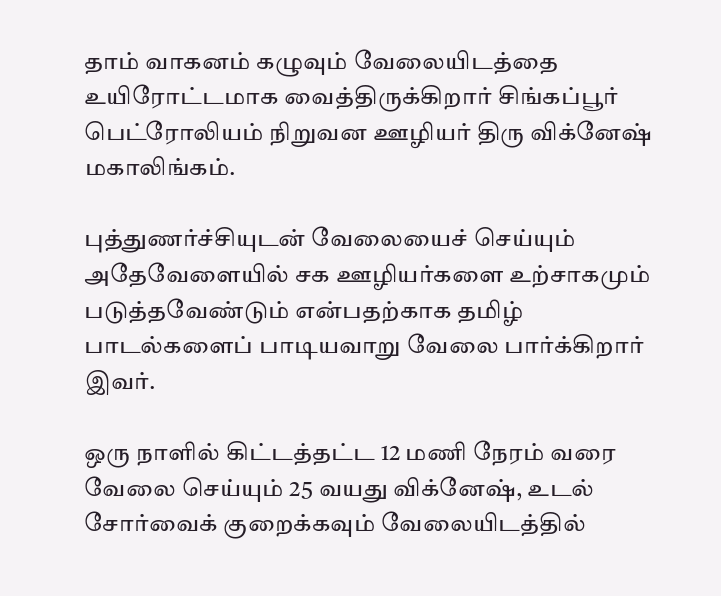தாம் வாகனம் கழுவும் வேலையிடத்தை உயிரோட்டமாக வைத்திருக்கிறார் சிங்கப்பூர் பெட்ரோலியம் நிறுவன ஊழியர் திரு விக்னே‌ஷ் மகாலிங்கம்.

புத்துணர்ச்சியுடன் வேலையைச் செய்யும் அதேவேளையில் சக ஊழியர்களை உற்சாகமும் படுத்தவேண்டும் என்பதற்காக தமிழ் பாடல்களைப் பாடியவாறு வேலை பார்க்கிறார் இவர்.

ஒரு நாளில் கிட்டத்தட்ட 12 மணி நேரம் வரை வேலை செய்யும் 25 வயது விக்னே‌ஷ், உடல் சோர்வைக் குறைக்கவும் வேலையிடத்தில்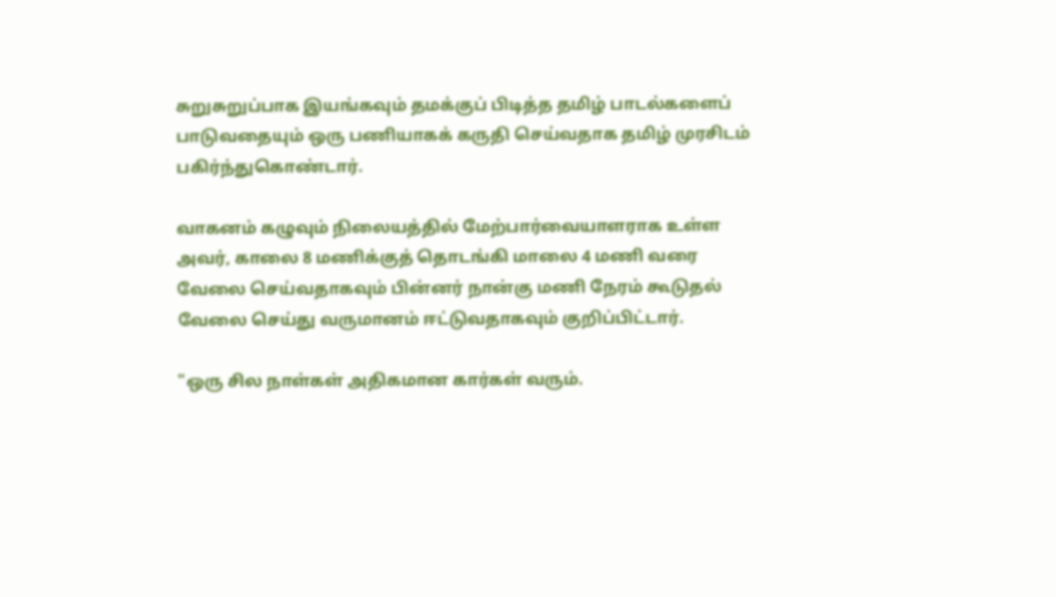சுறுசுறுப்பாக இயங்கவும் தமக்குப் பிடித்த தமிழ் பாடல்களைப் பாடுவதையும் ஒரு பணியாகக் கருதி செய்வதாக தமிழ் முரசிடம் பகிர்ந்துகொண்டார்.

வாகனம் கழுவும் நிலையத்தில் மேற்பார்வையாளராக உள்ள அவர், காலை 8 மணிக்குத் தொடங்கி மாலை 4 மணி வரை வேலை செய்வதாகவும் பின்னர் நான்கு மணி நேரம் கூடுதல் வேலை செய்து வருமானம் ஈட்டுவதாகவும் குறிப்பிட்டார்.

"ஒரு சில நாள்கள் அதிகமான கார்கள் வரும்.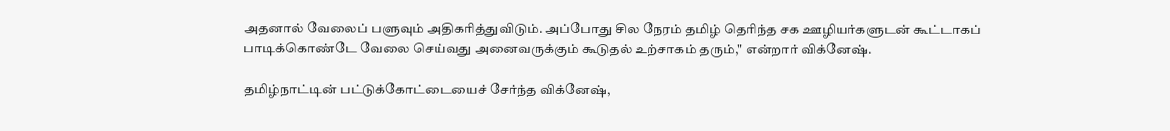அதனால் வேலைப் பளுவும் அதிகரித்துவிடும். அப்போது சில நேரம் தமிழ் தெரிந்த சக ஊழியர்களுடன் கூட்டாகப் பாடிக்கொண்டே வேலை செய்வது அனைவருக்கும் கூடுதல் உற்சாகம் தரும்," என்றார் விக்னே‌ஷ்.

தமிழ்நாட்டின் பட்டுக்கோட்டையைச் சேர்ந்த விக்னே‌ஷ்,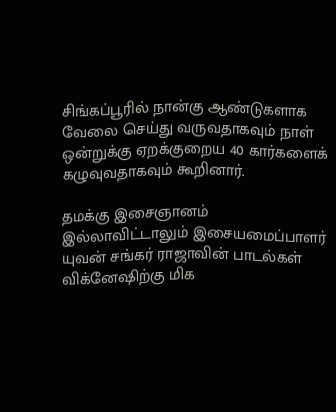சிங்கப்பூரில் நான்கு ஆண்டுகளாக வேலை செய்து வருவதாகவும் நாள் ஒன்றுக்கு ஏறக்குறைய 40 கார்களைக் கழுவுவதாகவும் கூறினார்.

தமக்கு இசைஞானம் இல்லாவிட்டாலும் இசையமைப்பாளர் யுவன் சங்கர் ராஜாவின் பாடல்கள் விக்னே‌ஷிற்கு மிக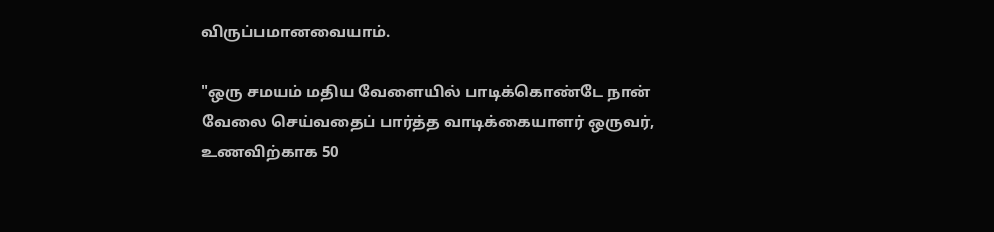விருப்பமானவையாம்.

"ஒரு சமயம் மதிய வேளையில் பாடிக்கொண்டே நான் வேலை செய்வதைப் பார்த்த வாடிக்கையாளர் ஒருவர், உணவிற்காக 50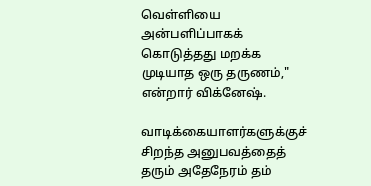வெள்ளியை அன்பளிப்பாகக் கொடுத்தது மறக்க முடியாத ஒரு தருணம்," என்றார் விக்னே‌ஷ்.

வாடிக்கையாளர்களுக்குச் சிறந்த அனுபவத்தைத் தரும் அதேநேரம் தம்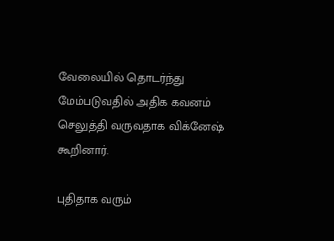வேலையில் தொடர்ந்து மேம்படுவதில் அதிக கவனம் செலுத்தி வருவதாக விக்னேஷ் கூறினார்.

புதிதாக வரும்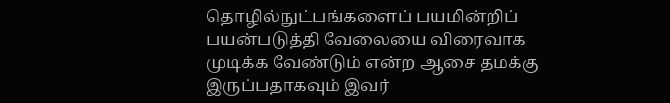தொழில்நுட்பங்களைப் பயமின்றிப் பயன்படுத்தி வேலையை விரைவாக முடிக்க வேண்டும் என்ற ஆசை தமக்கு இருப்பதாகவும் இவர்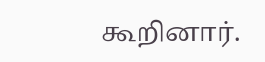கூறினார்.